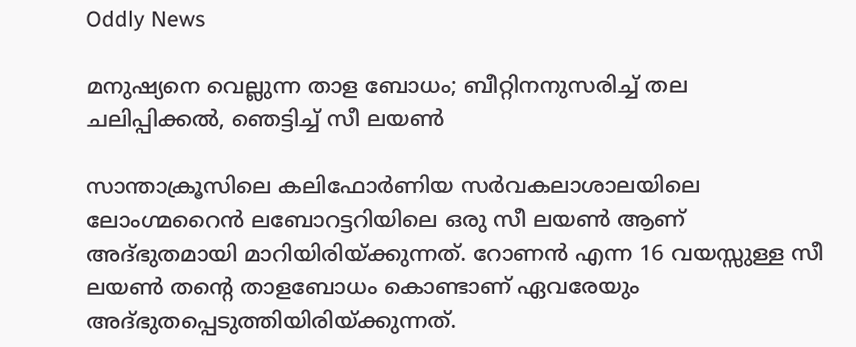Oddly News

മനുഷ്യനെ വെല്ലുന്ന താള ബോധം; ബീറ്റിനനുസരിച്ച് തല ചലിപ്പിക്കൽ, ഞെട്ടിച്ച് സീ ലയൺ

സാന്താക്രൂസിലെ കലിഫോര്‍ണിയ സര്‍വകലാശാലയിലെ ലോംഗ്മറൈന്‍ ലബോറട്ടറിയിലെ ഒരു സീ ലയണ്‍ ആണ് അദ്ഭുതമായി മാറിയിരിയ്ക്കുന്നത്. റോണന്‍ എന്ന 16 വയസ്സുള്ള സീ ലയണ്‍ തന്റെ താളബോധം കൊണ്ടാണ് ഏവരേയും അദ്ഭുതപ്പെടുത്തിയിരിയ്ക്കുന്നത്.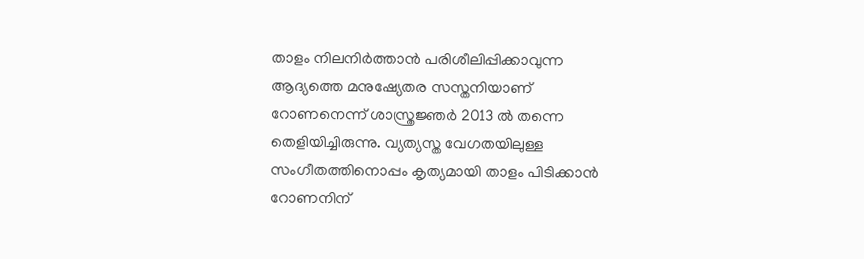താളം നിലനിര്‍ത്താന്‍ പരിശീലിപ്പിക്കാവുന്ന ആദ്യത്തെ മനുഷ്യേതര സസ്തനിയാണ് റോണനെന്ന് ശാസ്ത്രജ്ഞര്‍ 2013 ല്‍ തന്നെ തെളിയിച്ചിരുന്നു. വ്യത്യസ്ത വേഗതയിലുള്ള സംഗീതത്തിനൊപ്പം കൃത്യമായി താളം പിടിക്കാന്‍ റോണനിന്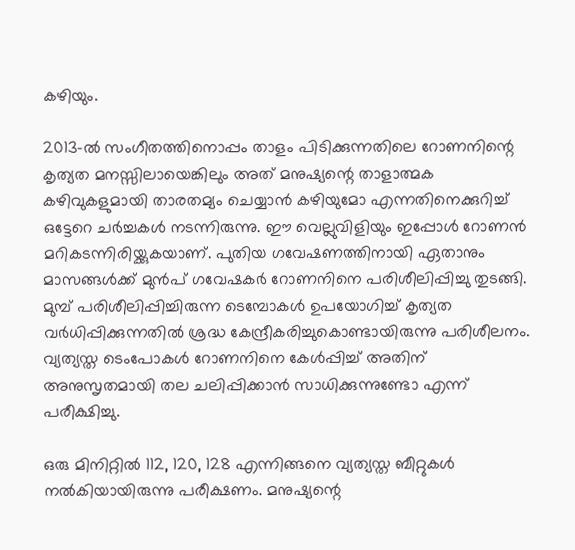കഴിയും.

2013-ല്‍ സംഗീതത്തിനൊപ്പം താളം പിടിക്കുന്നതിലെ റോണനിന്റെ കൃത്യത മനസ്സിലായെങ്കിലും അത് മനുഷ്യന്റെ താളാത്മക കഴിവുകളുമായി താരതമ്യം ചെയ്യാന്‍ കഴിയുമോ എന്നതിനെക്കുറിച്ച് ഒട്ടേറെ ചര്‍ച്ചകള്‍ നടന്നിരുന്നു. ഈ വെല്ലുവിളിയും ഇപ്പോള്‍ റോണന്‍ മറികടന്നിരിയ്ക്കുകയാണ്. പുതിയ ഗവേഷണത്തിനായി ഏതാനും മാസങ്ങള്‍ക്ക് മുന്‍പ് ഗവേഷകര്‍ റോണനിനെ പരിശീലിപ്പിച്ചു തുടങ്ങി. മുമ്പ് പരിശീലിപ്പിച്ചിരുന്ന ടെമ്പോകള്‍ ഉപയോഗിച്ച് കൃത്യത വര്‍ധിപ്പിക്കുന്നതില്‍ ശ്രദ്ധ കേന്ദ്രീകരിച്ചുകൊണ്ടായിരുന്നു പരിശീലനം. വ്യത്യസ്ത ടെംപോകള്‍ റോണനിനെ കേള്‍പ്പിച്ച് അതിന് അനുസൃതമായി തല ചലിപ്പിക്കാന്‍ സാധിക്കുന്നുണ്ടോ എന്ന് പരീക്ഷിച്ചു.

ഒരു മിനിറ്റില്‍ 112, 120, 128 എന്നിങ്ങനെ വ്യത്യസ്ത ബീറ്റുകള്‍ നല്‍കിയായിരുന്നു പരീക്ഷണം. മനുഷ്യന്റെ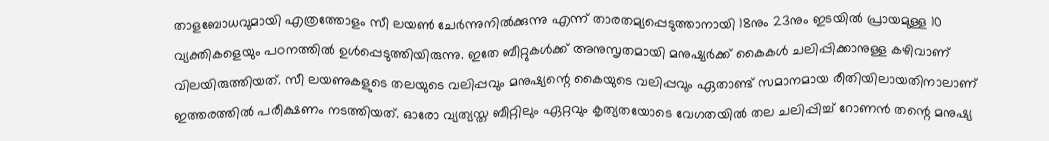താളബോധവുമായി എത്രത്തോളം സീ ലയണ്‍ ചേര്‍ന്നുനില്‍ക്കുന്നു എന്ന് താരതമ്യപ്പെടുത്താനായി 18നും 23നും ഇടയില്‍ പ്രായമുള്ള 10 വ്യക്തികളെയും പഠനത്തില്‍ ഉള്‍പ്പെടുത്തിയിരുന്നു. ഇതേ ബീറ്റുകള്‍ക്ക് അനുസൃതമായി മനുഷ്യര്‍ക്ക് കൈകള്‍ ചലിപ്പിക്കാനുള്ള കഴിവാണ് വിലയിരുത്തിയത്. സീ ലയണുകളുടെ തലയുടെ വലിപ്പവും മനുഷ്യന്റെ കൈയുടെ വലിപ്പവും ഏതാണ്ട് സമാനമായ രീതിയിലായതിനാലാണ് ഇത്തരത്തില്‍ പരീക്ഷണം നടത്തിയത്. ഓരോ വ്യത്യസ്ത ബീറ്റിലും ഏറ്റവും കൃത്യതയോടെ വേഗതയില്‍ തല ചലിപ്പിച്ച് റോണന്‍ തന്റെ മനുഷ്യ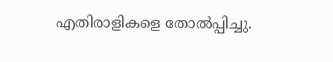എതിരാളികളെ തോല്‍പ്പിച്ചു.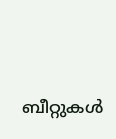ബീറ്റുകള്‍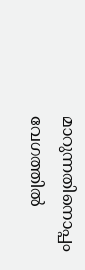മാറുന്നതിനൊപ്പം വേഗത്തില്‍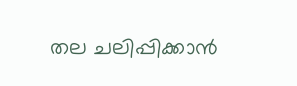തല ചലിപ്പിക്കാന്‍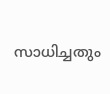സാധിച്ചതും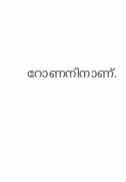റോണനിനാണ്.